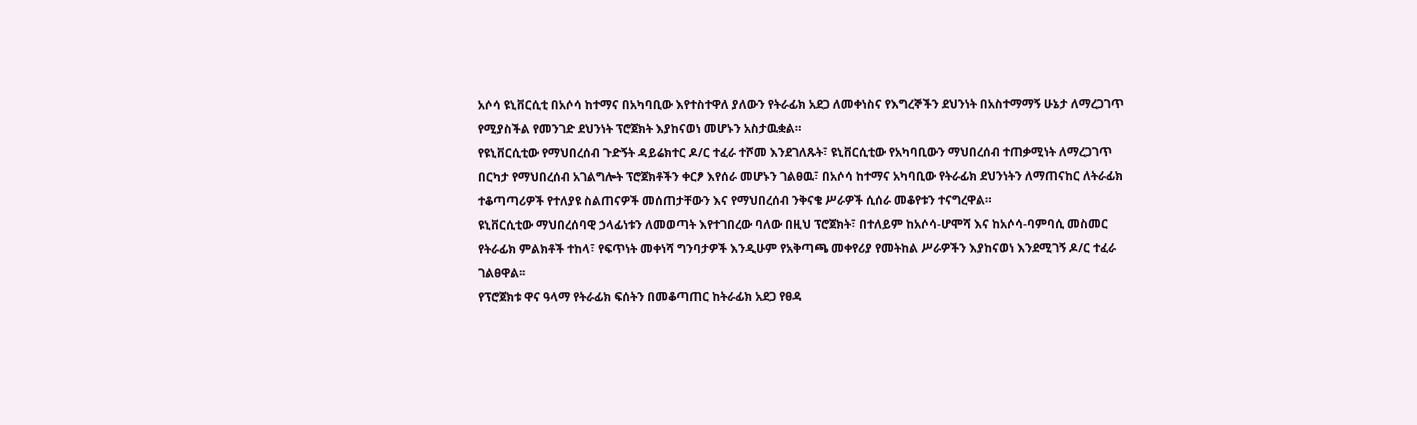አሶሳ ዩኒቨርሲቲ በአሶሳ ከተማና በአካባቢው እየተስተዋለ ያለውን የትራፊክ አደጋ ለመቀነስና የእግረኞችን ደህንነት በአስተማማኝ ሁኔታ ለማረጋገጥ የሚያስችል የመንገድ ደህንነት ፕሮጀክት እያከናወነ መሆኑን አስታዉቋል።
የዩኒቨርሲቲው የማህበረሰብ ጉድኝት ዳይሬክተር ዶ/ር ተፈራ ተሾመ እንደገለጹት፣ ዩኒቨርሲቲው የአካባቢውን ማህበረሰብ ተጠቃሚነት ለማረጋገጥ በርካታ የማህበረሰብ አገልግሎት ፕሮጀክቶችን ቀርፆ እየሰራ መሆኑን ገልፀዉ፣ በአሶሳ ከተማና አካባቢው የትራፊክ ደህንነትን ለማጠናከር ለትራፊክ ተቆጣጣሪዎች የተለያዩ ስልጠናዎች መሰጠታቸውን እና የማህበረሰብ ንቅናቄ ሥራዎች ሲሰራ መቆየቱን ተናግረዋል።
ዩኒቨርሲቲው ማህበረሰባዊ ኃላፊነቱን ለመወጣት እየተገበረው ባለው በዚህ ፕሮጀክት፣ በተለይም ከአሶሳ-ሆሞሻ እና ከአሶሳ-ባምባሲ መስመር የትራፊክ ምልክቶች ተከላ፣ የፍጥነት መቀነሻ ግንባታዎች እንዲሁም የአቅጣጫ መቀየሪያ የመትከል ሥራዎችን እያከናወነ እንደሚገኝ ዶ/ር ተፈራ ገልፀዋል፡፡
የፕሮጀክቱ ዋና ዓላማ የትራፊክ ፍሰትን በመቆጣጠር ከትራፊክ አደጋ የፀዳ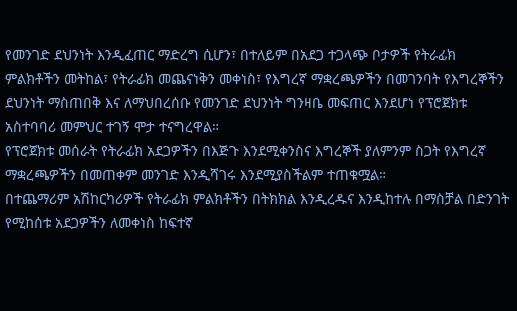የመንገድ ደህንነት እንዲፈጠር ማድረግ ሲሆን፣ በተለይም በአደጋ ተጋላጭ ቦታዎች የትራፊክ ምልክቶችን መትከል፣ የትራፊክ መጨናነቅን መቀነስ፣ የእግረኛ ማቋረጫዎችን በመገንባት የእግረኞችን ደህንነት ማስጠበቅ እና ለማህበረሰቡ የመንገድ ደህንነት ግንዛቤ መፍጠር እንደሆነ የፕሮጀክቱ አስተባባሪ መምህር ተገኝ ሞታ ተናግረዋል።
የፕሮጀክቱ መሰራት የትራፊክ አደጋዎችን በእጅጉ እንደሚቀንስና እግረኞች ያለምንም ስጋት የእግረኛ ማቋረጫዎችን በመጠቀም መንገድ እንዲሻገሩ እንደሚያስችልም ተጠቁሟል።
በተጨማሪም አሽከርካሪዎች የትራፊክ ምልክቶችን በትክክል እንዲረዱና እንዲከተሉ በማስቻል በድንገት የሚከሰቱ አደጋዎችን ለመቀነስ ከፍተኛ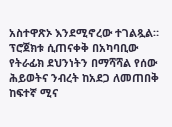አስተዋጽኦ እንደሚኖረው ተገልጿል።
ፕሮጀክቱ ሲጠናቀቅ በአካባቢው የትራፊክ ደህንነትን በማሻሻል የሰው ሕይወትና ንብረት ከአደጋ ለመጠበቅ ከፍተኛ ሚና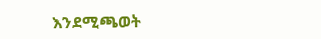እንደሚጫወት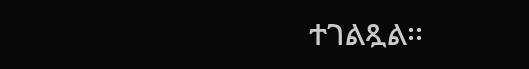ተገልጿል፡፡